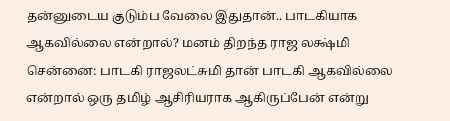தன்னுடைய குடும்ப வேலை இதுதான்.. பாடகியாக ஆகவில்லை என்றால்? மனம் திறந்த ராஜ லக்ஷ்மி
சென்னை: பாடகி ராஜலட்சுமி தான் பாடகி ஆகவில்லை என்றால் ஒரு தமிழ் ஆசிரியராக ஆகிருப்பேன் என்று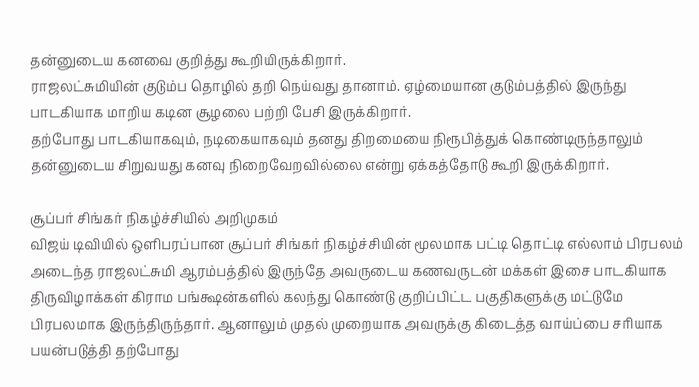தன்னுடைய கனவை குறித்து கூறியிருக்கிறார்.
ராஜலட்சுமியின் குடும்ப தொழில் தறி நெய்வது தானாம். ஏழ்மையான குடும்பத்தில் இருந்து பாடகியாக மாறிய கடின சூழலை பற்றி பேசி இருக்கிறார்.
தற்போது பாடகியாகவும், நடிகையாகவும் தனது திறமையை நிரூபித்துக் கொண்டிருந்தாலும் தன்னுடைய சிறுவயது கனவு நிறைவேறவில்லை என்று ஏக்கத்தோடு கூறி இருக்கிறார்.

சூப்பர் சிங்கர் நிகழ்ச்சியில் அறிமுகம்
விஜய் டிவியில் ஒளிபரப்பான சூப்பர் சிங்கர் நிகழ்ச்சியின் மூலமாக பட்டி தொட்டி எல்லாம் பிரபலம் அடைந்த ராஜலட்சுமி ஆரம்பத்தில் இருந்தே அவருடைய கணவருடன் மக்கள் இசை பாடகியாக திருவிழாக்கள் கிராம பங்க்ஷன்களில் கலந்து கொண்டு குறிப்பிட்ட பகுதிகளுக்கு மட்டுமே பிரபலமாக இருந்திருந்தார். ஆனாலும் முதல் முறையாக அவருக்கு கிடைத்த வாய்ப்பை சரியாக பயன்படுத்தி தற்போது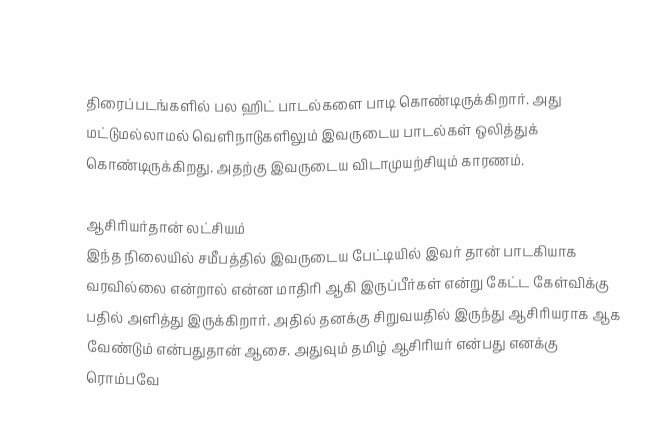திரைப்படங்களில் பல ஹிட் பாடல்களை பாடி கொண்டிருக்கிறார். அது மட்டுமல்லாமல் வெளிநாடுகளிலும் இவருடைய பாடல்கள் ஒலித்துக் கொண்டிருக்கிறது. அதற்கு இவருடைய விடாமுயற்சியும் காரணம்.

ஆசிரியர்தான் லட்சியம்
இந்த நிலையில் சமீபத்தில் இவருடைய பேட்டியில் இவர் தான் பாடகியாக வரவில்லை என்றால் என்ன மாதிரி ஆகி இருப்பீர்கள் என்று கேட்ட கேள்விக்கு பதில் அளித்து இருக்கிறார். அதில் தனக்கு சிறுவயதில் இருந்து ஆசிரியராக ஆக வேண்டும் என்பதுதான் ஆசை. அதுவும் தமிழ் ஆசிரியர் என்பது எனக்கு ரொம்பவே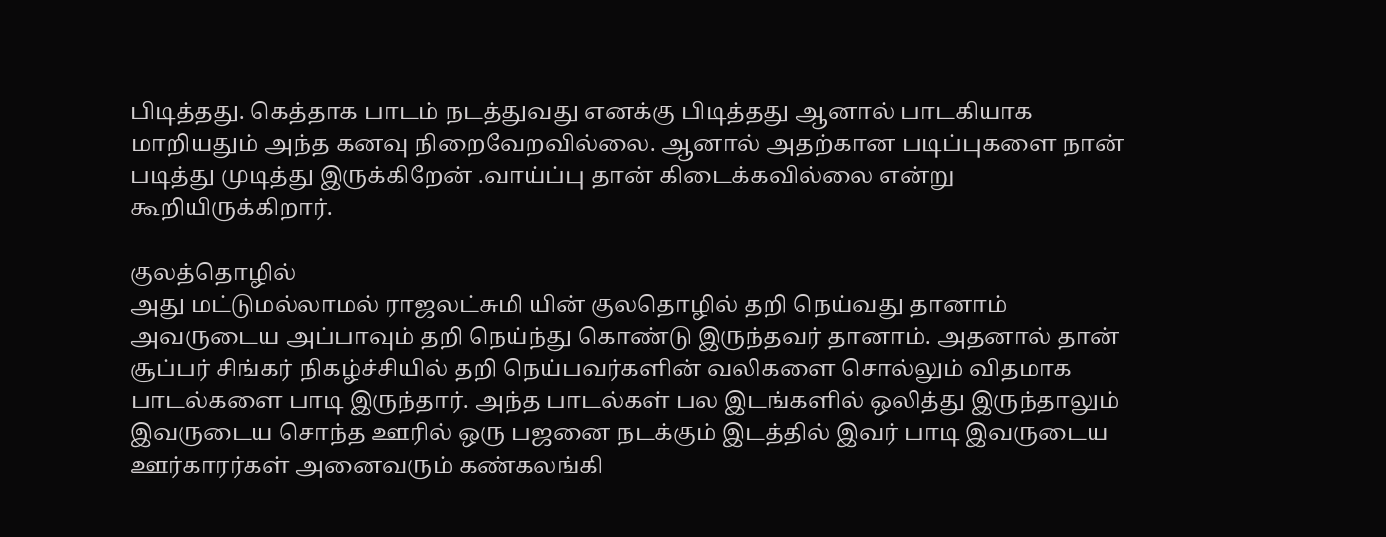பிடித்தது. கெத்தாக பாடம் நடத்துவது எனக்கு பிடித்தது ஆனால் பாடகியாக மாறியதும் அந்த கனவு நிறைவேறவில்லை. ஆனால் அதற்கான படிப்புகளை நான் படித்து முடித்து இருக்கிறேன் .வாய்ப்பு தான் கிடைக்கவில்லை என்று கூறியிருக்கிறார்.

குலத்தொழில்
அது மட்டுமல்லாமல் ராஜலட்சுமி யின் குலதொழில் தறி நெய்வது தானாம் அவருடைய அப்பாவும் தறி நெய்ந்து கொண்டு இருந்தவர் தானாம். அதனால் தான் சூப்பர் சிங்கர் நிகழ்ச்சியில் தறி நெய்பவர்களின் வலிகளை சொல்லும் விதமாக பாடல்களை பாடி இருந்தார். அந்த பாடல்கள் பல இடங்களில் ஒலித்து இருந்தாலும் இவருடைய சொந்த ஊரில் ஒரு பஜனை நடக்கும் இடத்தில் இவர் பாடி இவருடைய ஊர்காரர்கள் அனைவரும் கண்கலங்கி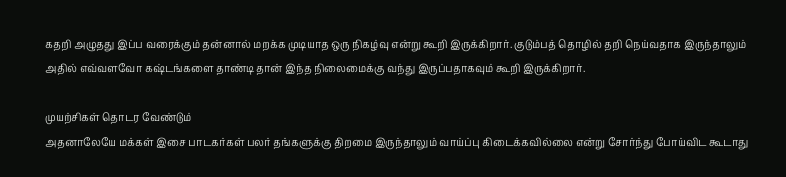கதறி அழுதது இப்ப வரைக்கும் தன்னால் மறக்க முடியாத ஒரு நிகழ்வு என்று கூறி இருக்கிறார். குடும்பத் தொழில் தறி நெய்வதாக இருந்தாலும் அதில் எவ்வளவோ கஷ்டங்களை தாண்டி தான் இந்த நிலைமைக்கு வந்து இருப்பதாகவும் கூறி இருக்கிறார்.

முயற்சிகள் தொடர வேண்டும்
அதனாலேயே மக்கள் இசை பாடகர்கள் பலர் தங்களுக்கு திறமை இருந்தாலும் வாய்ப்பு கிடைக்கவில்லை என்று சோர்ந்து போய்விட கூடாது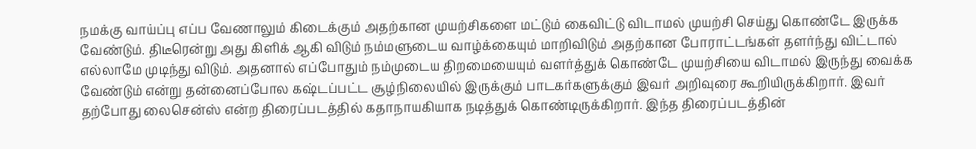நமக்கு வாய்ப்பு எப்ப வேணாலும் கிடைக்கும் அதற்கான முயற்சிகளை மட்டும் கைவிட்டு விடாமல் முயற்சி செய்து கொண்டே இருக்க வேண்டும். திடீரென்று அது கிளிக் ஆகி விடும் நம்மளுடைய வாழ்க்கையும் மாறிவிடும் அதற்கான போராட்டங்கள் தளர்ந்து விட்டால் எல்லாமே முடிந்து விடும். அதனால் எப்போதும் நம்முடைய திறமையையும் வளர்த்துக் கொண்டே முயற்சியை விடாமல் இருந்து வைக்க வேண்டும் என்று தன்னைப்போல கஷ்டப்பட்ட சூழ்நிலையில் இருக்கும் பாடகர்களுக்கும் இவர் அறிவுரை கூறியிருக்கிறார். இவர் தற்போது லைசென்ஸ் என்ற திரைப்படத்தில் கதாநாயகியாக நடித்துக் கொண்டிருக்கிறார். இந்த திரைப்படத்தின்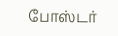போஸ்டர்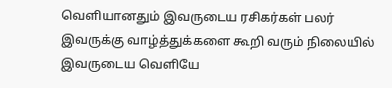வெளியானதும் இவருடைய ரசிகர்கள் பலர் இவருக்கு வாழ்த்துக்களை கூறி வரும் நிலையில் இவருடைய வெளியே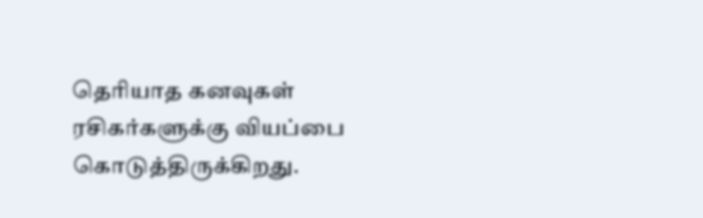தெரியாத கனவுகள் ரசிகர்களுக்கு வியப்பை கொடுத்திருக்கிறது.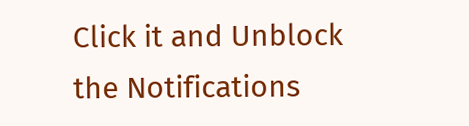Click it and Unblock the Notifications